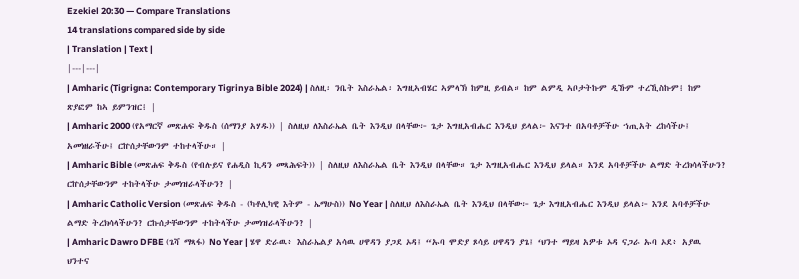Ezekiel 20:30 — Compare Translations
14 translations compared side by side
| Translation | Text |
|---|---|
| Amharic (Tigrigna: Contemporary Tigrinya Bible 2024) | ስለዚ፡ ንቤት እስራኤል፡ እግዚኣብሄር ኣምላኽ ከምዚ ይብል። ከም ልምዲ ኣቦታትኩም ዲኹም ተረኺስኩም፧ ከም ጽያፎም ከኣ ይምንዝር፧ |
| Amharic 2000 (የአማርኛ መጽሐፍ ቅዱስ (ሰማንያ አሃዱ)) | ስለዚህ ለእስራኤል ቤት እንዲህ በላቸው፦ ጌታ እግዚአብሔር እንዲህ ይላል፦ እናንተ በአባቶቻችሁ ኀጢአት ረከሳችሁ፤ አመነዘራችሁ፤ ርኵሰታቸውንም ተከተላችሁ። |
| Amharic Bible (መጽሐፍ ቅዱስ (የብሉይና የሐዲስ ኪዳን መጻሕፍት)) | ስለዚህ ለእስራኤል ቤት እንዲህ በላቸው። ጌታ እግዚአብሔር እንዲህ ይላል። እንደ አባቶቻችሁ ልማድ ትረክሳላችሁን? ርኵሰታቸውንም ተከትላችሁ ታመነዝራላችሁን? |
| Amharic Catholic Version (መጽሐፍ ቅዱስ - (ካቶሊካዊ እትም - ኤማሁስ)) No Year | ስለዚህ ለእስራኤል ቤት እንዲህ በላቸው፦ ጌታ እግዚአብሔር እንዲህ ይላል፦ እንደ አባቶቻችሁ ልማድ ትረክሳላችሁን? ርኩሰታቸውንም ተከትላችሁ ታመነዝራላችሁን? |
| Amharic Dawro DFBE (ጌሻ ማጻፋ) No Year | ሄዋ ድራዉ፥ እስራኤልያ አሳዉ ሀዋዳን ያጋደ ኦዳ፤ “ኡባ ሞድያ ጾሳይ ሀዋዳን ያጌ፤ ‘ህንተ ማይዛ አዎቱ ኦዳ ናጋራ ኡባ ኦደ፥ አያዉ ህንተና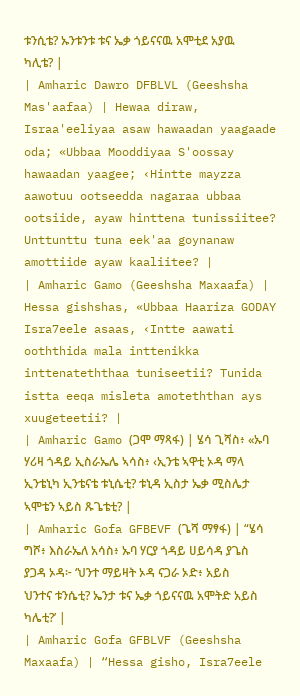ቱንሲቴ? ኡንቱንቱ ቱና ኤቃ ጎይናናዉ አሞቲደ አያዉ ካሊቴ? |
| Amharic Dawro DFBLVL (Geeshsha Mas'aafaa) | Hewaa diraw, Israa'eeliyaa asaw hawaadan yaagaade oda; «Ubbaa Mooddiyaa S'oossay hawaadan yaagee; ‹Hintte mayzza aawotuu ootseedda nagaraa ubbaa ootsiide, ayaw hinttena tunissiitee? Unttunttu tuna eek'aa goynanaw amottiide ayaw kaaliitee? |
| Amharic Gamo (Geeshsha Maxaafa) | Hessa gishshas, «Ubbaa Haariza GODAY Isra7eele asaas, ‹Intte aawati ooththida mala inttenikka inttenateththaa tuniseetii? Tunida istta eeqa misleta amoteththan ays xuugeteetii? |
| Amharic Gamo (ጋሞ ማጻፋ) | ሄሳ ጊሻስ፥ «ኡባ ሃሪዛ ጎዳይ ኢስራኤሌ ኣሳስ፥ ‹ኢንቴ ኣዋቲ ኦዳ ማላ ኢንቴኒካ ኢንቴናቴ ቱኒሴቲ? ቱኒዳ ኢስታ ኤቃ ሚስሌታ ኣሞቴን ኣይስ ጹጌቴቲ? |
| Amharic Gofa GFBEVF (ጌሻ ማፃፋ) | “ሄሳ ግሾ፥ እስራኤለ አሳስ፥ ኡባ ሃርያ ጎዳይ ሀይሳዳ ያጌስ ያጋዳ ኦዳ፦ ‘ህንተ ማይዛት ኦዳ ናጋራ ኦድ፥ አይስ ህንተና ቱንሴቲ? ኤንታ ቱና ኤቃ ጎይናናዉ አሞትድ አይስ ካሌቲ?’ |
| Amharic Gofa GFBLVF (Geeshsha Maxaafa) | “Hessa gisho, Isra7eele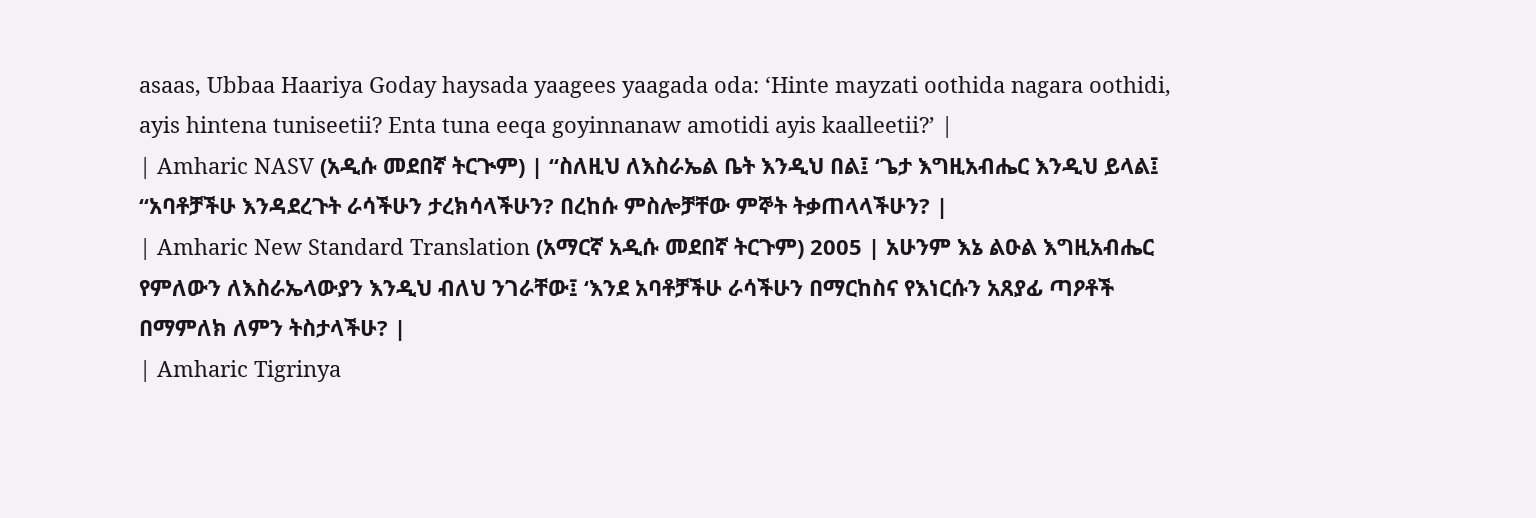asaas, Ubbaa Haariya Goday haysada yaagees yaagada oda: ‘Hinte mayzati oothida nagara oothidi, ayis hintena tuniseetii? Enta tuna eeqa goyinnanaw amotidi ayis kaalleetii?’ |
| Amharic NASV (አዲሱ መደበኛ ትርጒም) | “ስለዚህ ለእስራኤል ቤት እንዲህ በል፤ ‘ጌታ እግዚአብሔር እንዲህ ይላል፤ “አባቶቻችሁ እንዳደረጉት ራሳችሁን ታረክሳላችሁን? በረከሱ ምስሎቻቸው ምኞት ትቃጠላላችሁን? |
| Amharic New Standard Translation (አማርኛ አዲሱ መደበኛ ትርጉም) 2005 | አሁንም እኔ ልዑል እግዚአብሔር የምለውን ለእስራኤላውያን እንዲህ ብለህ ንገራቸው፤ ‘እንደ አባቶቻችሁ ራሳችሁን በማርከስና የእነርሱን አጸያፊ ጣዖቶች በማምለክ ለምን ትስታላችሁ? |
| Amharic Tigrinya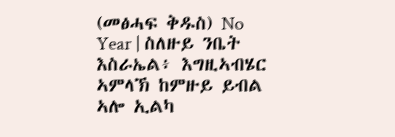(መፅሓፍ ቅዱስ) No Year | ስለዙይ ንቤት እስራኤል፥ እግዚኣብሄር ኣምላኽ ከምዙይ ይብል ኣሎ ኢልካ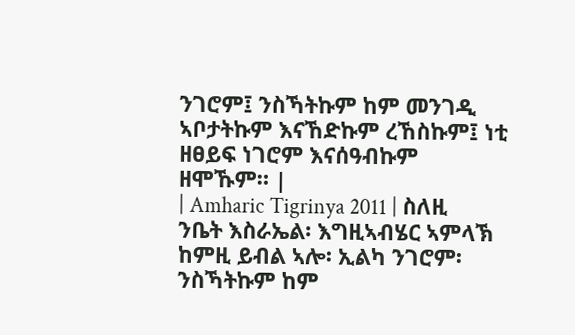ንገሮም፤ ንስኻትኩም ከም መንገዲ ኣቦታትኩም እናኸድኩም ረኸስኩም፤ ነቲ ዘፀይፍ ነገሮም እናሰዓብኩም ዘሞኹም። |
| Amharic Tigrinya 2011 | ስለዚ ንቤት እስራኤል፡ እግዚኣብሄር ኣምላኽ ከምዚ ይብል ኣሎ፡ ኢልካ ንገሮም፡ ንስኻትኩም ከም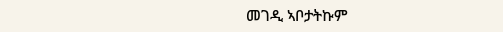መገዲ ኣቦታትኩም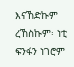እናኸድኩም ረኸስኩም፡ ነቲ ፍንፋን ነገሮም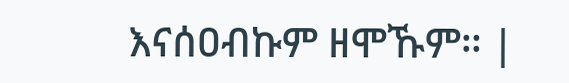እናሰዐብኩም ዘሞኹም። |